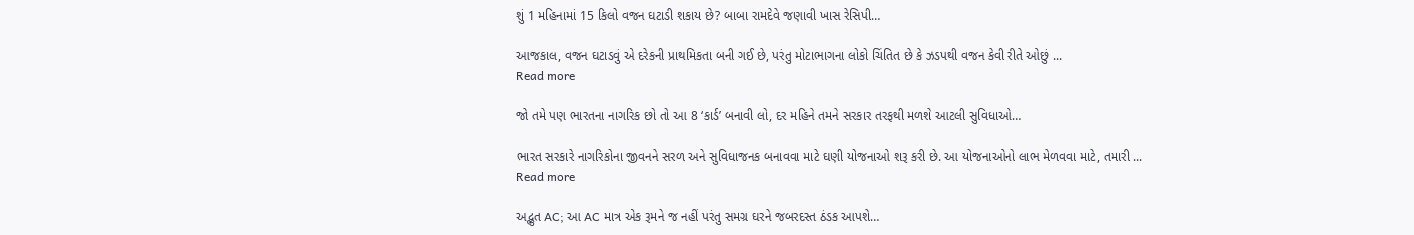શું 1 મહિનામાં 15 કિલો વજન ઘટાડી શકાય છે? બાબા રામદેવે જણાવી ખાસ રેસિપી…

આજકાલ, વજન ઘટાડવું એ દરેકની પ્રાથમિકતા બની ગઈ છે, પરંતુ મોટાભાગના લોકો ચિંતિત છે કે ઝડપથી વજન કેવી રીતે ઓછું ...
Read more

જો તમે પણ ભારતના નાગરિક છો તો આ 8 ‘કાર્ડ’ બનાવી લો, દર મહિને તમને સરકાર તરફથી મળશે આટલી સુવિધાઓ…

ભારત સરકારે નાગરિકોના જીવનને સરળ અને સુવિધાજનક બનાવવા માટે ઘણી યોજનાઓ શરૂ કરી છે. આ યોજનાઓનો લાભ મેળવવા માટે, તમારી ...
Read more

અદ્ભુત AC; આ AC માત્ર એક રૂમને જ નહીં પરંતુ સમગ્ર ઘરને જબરદસ્ત ઠંડક આપશે…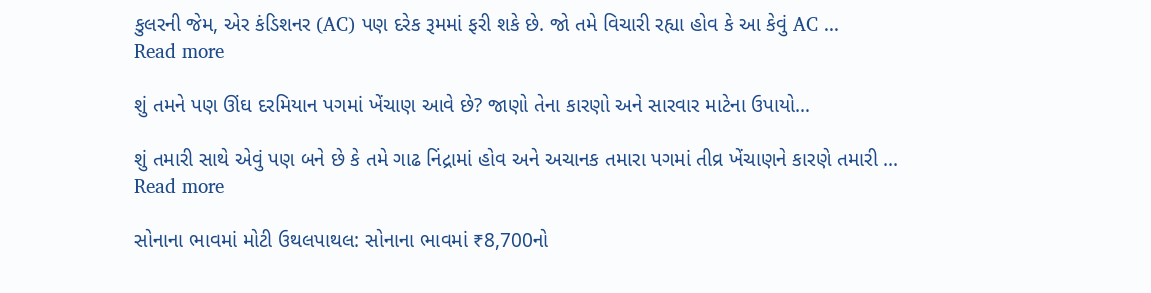કુલરની જેમ, એર કંડિશનર (AC) પણ દરેક રૂમમાં ફરી શકે છે. જો તમે વિચારી રહ્યા હોવ કે આ કેવું AC ...
Read more

શું તમને પણ ઊંઘ દરમિયાન પગમાં ખેંચાણ આવે છે? જાણો તેના કારણો અને સારવાર માટેના ઉપાયો…

શું તમારી સાથે એવું પણ બને છે કે તમે ગાઢ નિંદ્રામાં હોવ અને અચાનક તમારા પગમાં તીવ્ર ખેંચાણને કારણે તમારી ...
Read more

સોનાના ભાવમાં મોટી ઉથલપાથલ: સોનાના ભાવમાં ₹8,700નો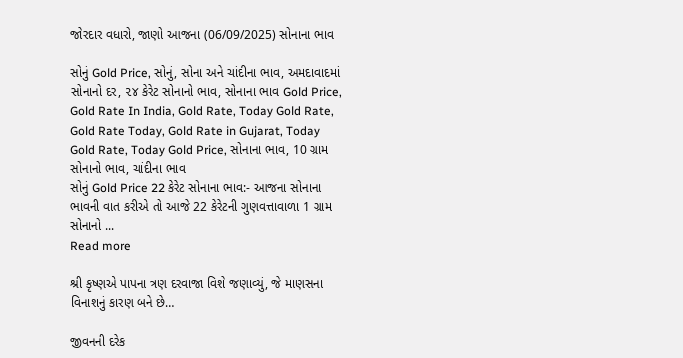જોરદાર વધારો, જાણો આજના (06/09/2025) સોનાના ભાવ

સોનું Gold Price, સોનું, સોના અને ચાંદીના ભાવ, અમદાવાદમાં સોનાનો દર, ૨૪ કેરેટ સોનાનો ભાવ, સોનાના ભાવ Gold Price, Gold Rate In India, Gold Rate, Today Gold Rate, Gold Rate Today, Gold Rate in Gujarat, Today Gold Rate, Today Gold Price, સોનાના ભાવ, 10 ગ્રામ સોનાનો ભાવ, ચાંદીના ભાવ
સોનું Gold Price 22 કેરેટ સોનાના ભાવ:- આજના સોનાના ભાવની વાત કરીએ તો આજે 22 કેરેટની ગુણવત્તાવાળા 1 ગ્રામ સોનાનો ...
Read more

શ્રી કૃષ્ણએ પાપના ત્રણ દરવાજા વિશે જણાવ્યું, જે માણસના વિનાશનું કારણ બને છે…

જીવનની દરેક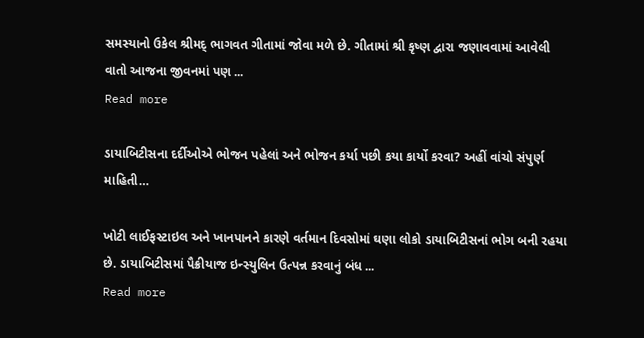સમસ્યાનો ઉકેલ શ્રીમદ્ ભાગવત ગીતામાં જોવા મળે છે. ગીતામાં શ્રી કૃષ્ણ દ્વારા જણાવવામાં આવેલી વાતો આજના જીવનમાં પણ ...
Read more

ડાયાબિટીસના દર્દીઓએ ભોજન પહેલાં અને ભોજન કર્યા પછી કયા કાર્યો કરવા? અહીં વાંચો સંપુર્ણ માહિતી…

ખોટી લાઈફસ્ટાઇલ અને ખાનપાનને કારણે વર્તમાન દિવસોમાં ઘણા લોકો ડાયાબિટીસનાં ભોગ બની રહયા છે. ડાયાબિટીસમાં પૈક્રીયાજ ઇન્સ્યુલિન ઉત્પન્ન કરવાનું બંધ ...
Read more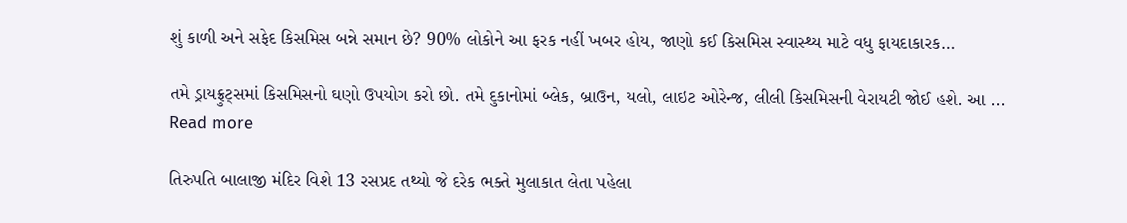શું કાળી અને સફેદ કિસમિસ બન્ને સમાન છે? 90% લોકોને આ ફરક નહીં ખબર હોય, જાણો કઈ કિસમિસ સ્વાસ્થ્ય માટે વધુ ફાયદાકારક…

તમે ડ્રાયફ્રુટ્સમાં કિસમિસનો ઘણો ઉપયોગ કરો છો. તમે દુકાનોમાં બ્લેક, બ્રાઉન, યલો, લાઇટ ઓરેન્જ, લીલી કિસમિસની વેરાયટી જોઈ હશે. આ ...
Read more

તિરુપતિ બાલાજી મંદિર વિશે 13 રસપ્રદ તથ્યો જે દરેક ભક્તે મુલાકાત લેતા પહેલા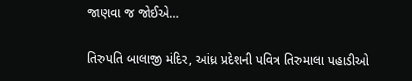જાણવા જ જોઈએ…

તિરુપતિ બાલાજી મંદિર, આંધ્ર પ્રદેશની પવિત્ર તિરુમાલા પહાડીઓ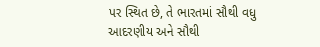પર સ્થિત છે, તે ભારતમાં સૌથી વધુ આદરણીય અને સૌથી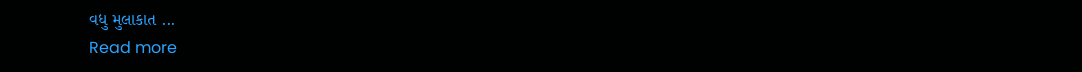વધુ મુલાકાત ...
Read more